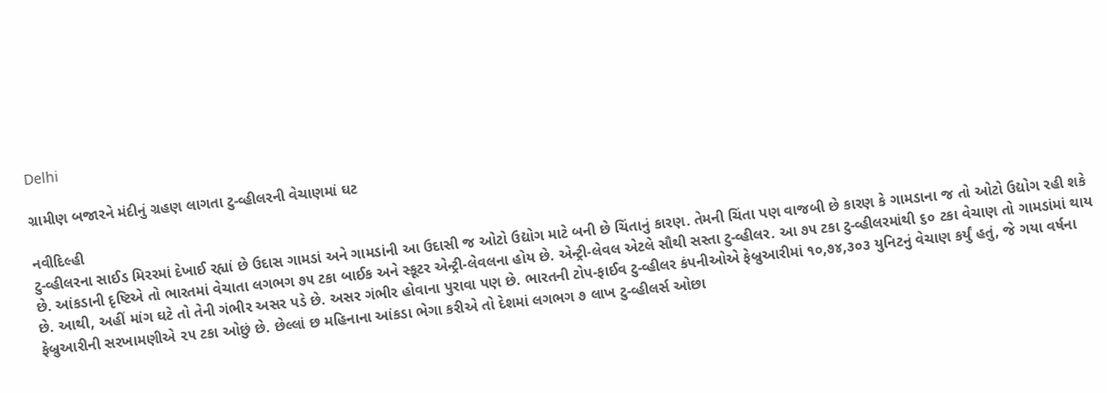Delhi

ગ્રામીણ બજારને મંદીનું ગ્રહણ લાગતા ટુ-વ્હીલરની વેચાણમાં ઘટ

નવીદિલ્હી
ટુ-વ્હીલરના સાઈડ મિરરમાં દેખાઈ રહ્યાં છે ઉદાસ ગામડાં અને ગામડાંની આ ઉદાસી જ ઓટો ઉદ્યોગ માટે બની છે ચિંતાનું કારણ. તેમની ચિંતા પણ વાજબી છે કારણ કે ગામડાના જ તો ઓટો ઉદ્યોગ રહી શકે છે. આંકડાની દૃષ્ટિએ તો ભારતમાં વેચાતા લગભગ ૭૫ ટકા બાઈક અને સ્કૂટર એન્ટ્રી-લેવલના હોય છે. એન્ટ્રી-લેવલ એટલે સૌથી સસ્તા ટુ-વ્હીલર. આ ૭૫ ટકા ટુ-વ્હીલરમાંથી ૬૦ ટકા વેચાણ તો ગામડાંમાં થાય છે. આથી, અહીં માંગ ઘટે તો તેની ગંભીર અસર પડે છે. અસર ગંભીર હોવાના પુરાવા પણ છે. ભારતની ટોપ-ફાઈવ ટુ-વ્હીલર કંપનીઓએ ફેબ્રુઆરીમાં ૧૦,૭૪,૩૦૩ યુનિટનું વેચાણ કર્યું હતું, જે ગયા વર્ષના ફેબ્રુઆરીની સરખામણીએ ૨૫ ટકા ઓછું છે. છેલ્લાં છ મહિનાના આંકડા ભેગા કરીએ તો દેશમાં લગભગ ૭ લાખ ટુ-વ્હીલર્સ ઓછા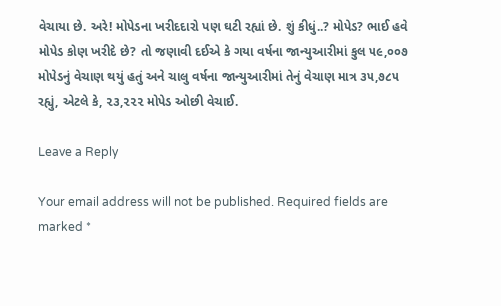વેચાયા છે. અરે! મોપેડના ખરીદદારો પણ ઘટી રહ્યાં છે. શું કીધું..? મોપેડ? ભાઈ હવે મોપેડ કોણ ખરીદે છે? તો જણાવી દઈએ કે ગયા વર્ષના જાન્યુઆરીમાં કુલ ૫૯,૦૦૭ મોપેડનું વેચાણ થયું હતું અને ચાલુ વર્ષના જાન્યુઆરીમાં તેનું વેચાણ માત્ર ૩૫,૭૮૫ રહ્યું, એટલે કે, ૨૩,૨૨૨ મોપેડ ઓછી વેચાઈ.

Leave a Reply

Your email address will not be published. Required fields are marked *